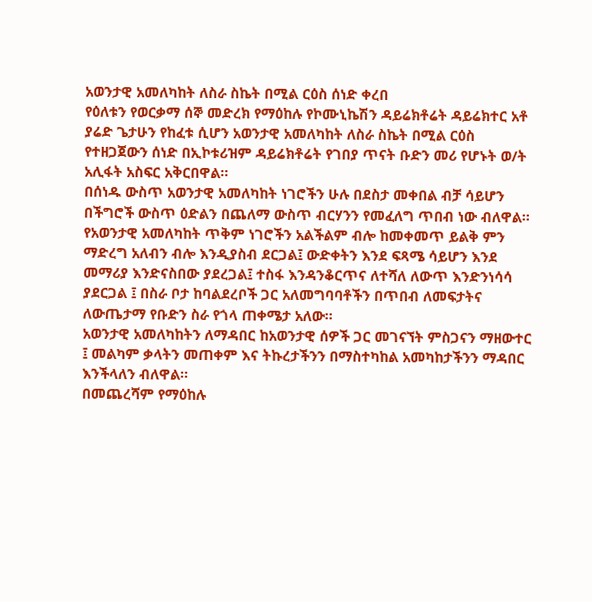አወንታዊ አመለካከት ለስራ ስኬት በሚል ርዕስ ሰነድ ቀረበ
የዕለቱን የወርቃማ ሰኞ መድረክ የማዕከሉ የኮሙኒኬሽን ዳይሬክቶሬት ዳይሬክተር አቶ ያሬድ ጌታሁን የከፈቱ ሲሆን አወንታዊ አመለካከት ለስራ ስኬት በሚል ርዕስ የተዘጋጀውን ሰነድ በኢኮቱሪዝም ዳይሬክቶሬት የገበያ ጥናት ቡድን መሪ የሆኑት ወ/ት አሊፋት አስፍር አቅርበዋል፡፡
በሰነዱ ውስጥ አወንታዊ አመለካከት ነገሮችን ሁሉ በደስታ መቀበል ብቻ ሳይሆን በችግሮች ውስጥ ዕድልን በጨለማ ውስጥ ብርሃንን የመፈለግ ጥበብ ነው ብለዋል፡፡
የአወንታዊ አመለካከት ጥቅም ነገሮችን አልችልም ብሎ ከመቀመጥ ይልቅ ምን ማድረግ አለብን ብሎ እንዲያስብ ደርጋል፤ ውድቀትን እንደ ፍጻሜ ሳይሆን እንደ መማሪያ እንድናስበው ያደረጋል፤ ተስፋ እንዳንቆርጥና ለተሻለ ለውጥ እንድንነሳሳ ያደርጋል ፤ በስራ ቦታ ከባልደረቦች ጋር አለመግባባቶችን በጥበብ ለመፍታትና ለውጤታማ የቡድን ስራ የጎላ ጠቀሜታ አለው፡፡
አወንታዊ አመለካከትን ለማዳበር ከአወንታዊ ሰዎች ጋር መገናኘት ምስጋናን ማዘውተር ፤ መልካም ቃላትን መጠቀም እና ትኩረታችንን በማስተካከል አመካከታችንን ማዳበር እንችላለን ብለዋል፡፡
በመጨረሻም የማዕከሉ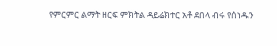የምርምር ልማት ዘርፍ ምክትል ዳይሬክተር አቶ ደበላ ብሩ የሰነዱን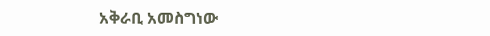አቅራቢ አመስግነው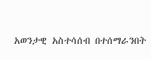አወንታዊ አስተሳሰብ በተሰማራንበት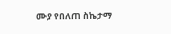ሙያ የበለጠ ስኬታማ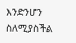እንድንሆን ስለሚያስችል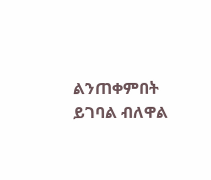ልንጠቀምበት ይገባል ብለዋል